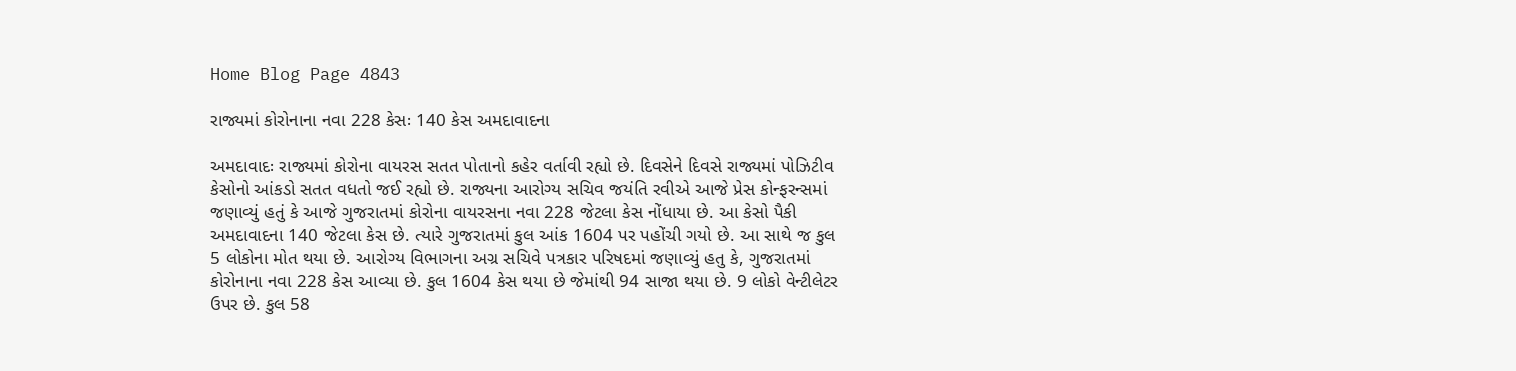Home Blog Page 4843

રાજ્યમાં કોરોનાના નવા 228 કેસઃ 140 કેસ અમદાવાદના

અમદાવાદઃ રાજ્યમાં કોરોના વાયરસ સતત પોતાનો કહેર વર્તાવી રહ્યો છે. દિવસેને દિવસે રાજ્યમાં પોઝિટીવ કેસોનો આંકડો સતત વધતો જઈ રહ્યો છે. રાજ્યના આરોગ્ય સચિવ જયંતિ રવીએ આજે પ્રેસ કોન્ફરન્સમાં જણાવ્યું હતું કે આજે ગુજરાતમાં કોરોના વાયરસના નવા 228 જેટલા કેસ નોંધાયા છે. આ કેસો પૈકી અમદાવાદના 140 જેટલા કેસ છે. ત્યારે ગુજરાતમાં કુલ આંક 1604 પર પહોંચી ગયો છે. આ સાથે જ કુલ 5 લોકોના મોત થયા છે. આરોગ્ય વિભાગના અગ્ર સચિવે પત્રકાર પરિષદમાં જણાવ્યું હતુ કે, ગુજરાતમાં કોરોનાના નવા 228 કેસ આવ્યા છે. કુલ 1604 કેસ થયા છે જેમાંથી 94 સાજા થયા છે. 9 લોકો વેન્ટીલેટર ઉપર છે. કુલ 58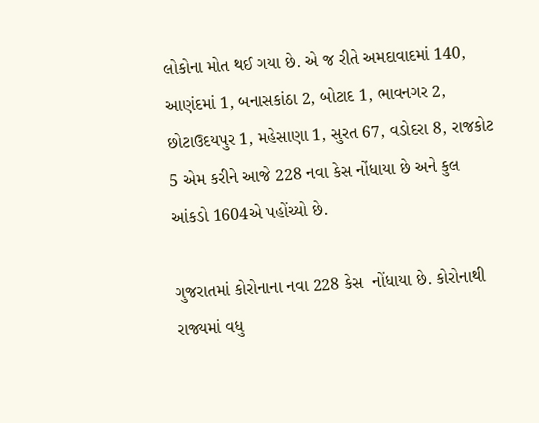લોકોના મોત થઈ ગયા છે. એ જ રીતે અમદાવાદમાં 140, આણંદમાં 1, બનાસકાંઠા 2, બોટાદ 1, ભાવનગર 2, છોટાઉદયપુર 1, મહેસાણા 1, સુરત 67, વડોદરા 8, રાજકોટ 5 એમ કરીને આજે 228 નવા કેસ નોંધાયા છે અને કુલ આંકડો 1604એ પહોંચ્યો છે.

ગુજરાતમાં કોરોનાના નવા 228 કેસ  નોંધાયા છે. કોરોનાથી રાજ્યમાં વધુ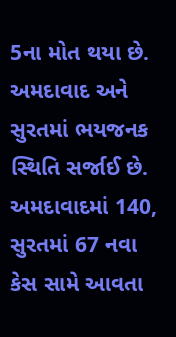5ના મોત થયા છે. અમદાવાદ અને સુરતમાં ભયજનક સ્થિતિ સર્જાઈ છે. અમદાવાદમાં 140, સુરતમાં 67 નવા કેસ સામે આવતા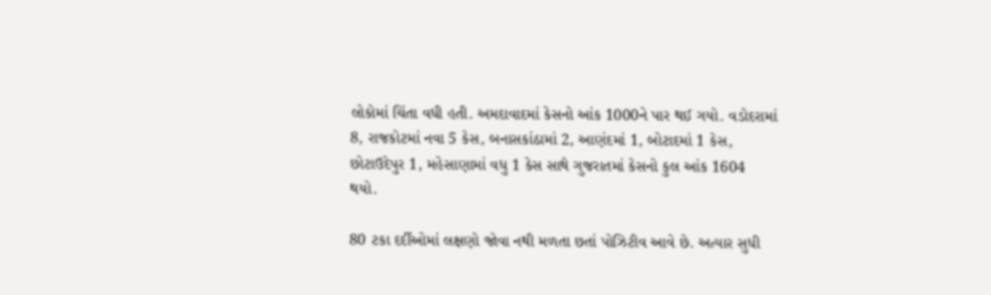લોકોમાં ચિંતા વધી હતી. અમદાવાદમાં કેસનો આંક 1000ને પાર થઈ ગયો. વડોદરામાં 8, રાજકોટમાં નવા 5 કેસ, બનાસકાંઠામાં 2, આણંદમાં 1, બોટાદમાં 1 કેસ, છોટાઉદેપુર 1, મહેસાણામાં વધુ 1 કેસ સાથે ગુજરાતમાં કેસનો કુલ આંક 1604 થયો.

80 ટકા દર્દીઓમાં લક્ષણો જોવા નથી મળતા છતાં પોઝિટીવ આવે છે. અત્યાર સુધી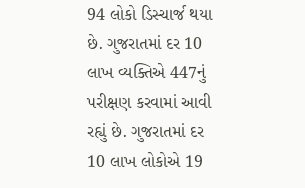94 લોકો ડિસ્ચાર્જ થયા છે. ગુજરાતમાં દર 10 લાખ વ્યક્તિએ 447નું પરીક્ષણ કરવામાં આવી રહ્યું છે. ગુજરાતમાં દર 10 લાખ લોકોએ 19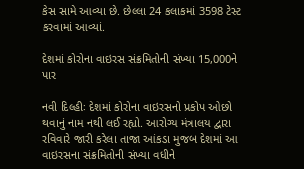કેસ સામે આવ્યા છે. છેલ્લા 24 કલાકમાં 3598 ટેસ્ટ કરવામાં આવ્યાં.

દેશમાં કોરોના વાઇરસ સંક્રમિતોની સંખ્યા 15,000ને પાર

નવી દિલ્હીઃ દેશમાં કોરોના વાઇરસનો પ્રકોપ ઓછો થવાનું નામ નથી લઈ રહ્યો. આરોગ્ય મંત્રાલય દ્વારા રવિવારે જારી કરેલા તાજા આંકડા મુજબ દેશમાં આ વાઇરસના સંક્રમિતોની સંખ્યા વધીને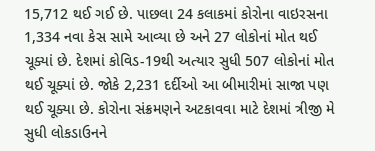15,712 થઈ ગઈ છે. પાછલા 24 કલાકમાં કોરોના વાઇરસના 1,334 નવા કેસ સામે આવ્યા છે અને 27 લોકોનાં મોત થઈ ચૂક્યાં છે. દેશમાં કોવિડ-19થી અત્યાર સુધી 507 લોકોનાં મોત થઈ ચૂક્યાં છે. જોકે 2,231 દર્દીઓ આ બીમારીમાં સાજા પણ થઈ ચૂક્યા છે. કોરોના સંક્રમણને અટકાવવા માટે દેશમાં ત્રીજી મે સુધી લોકડાઉનને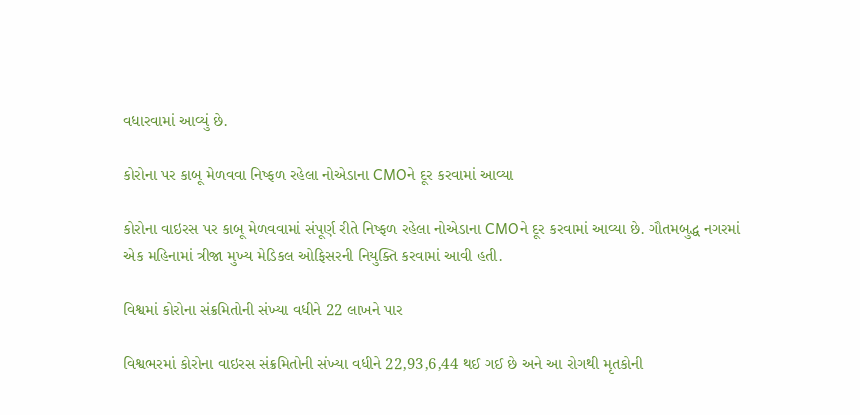વધારવામાં આવ્યું છે.

કોરોના પર કાબૂ મેળવવા નિષ્ફળ રહેલા નોએડાના CMOને દૂર કરવામાં આવ્યા

કોરોના વાઇરસ પર કાબૂ મેળવવામાં સંપૂર્ણ રીતે નિષ્ફળ રહેલા નોએડાના CMOને દૂર કરવામાં આવ્યા છે. ગૌતમબુદ્ધ નગરમાં એક મહિનામાં ત્રીજા મુખ્ય મેડિકલ ઓફિસરની નિયુક્તિ કરવામાં આવી હતી.

વિશ્વમાં કોરોના સંક્રમિતોની સંખ્યા વધીને 22 લાખને પાર

વિશ્વભરમાં કોરોના વાઇરસ સંક્રમિતોની સંખ્યા વધીને 22,93,6,44 થઈ ગઈ છે અને આ રોગથી મૃતકોની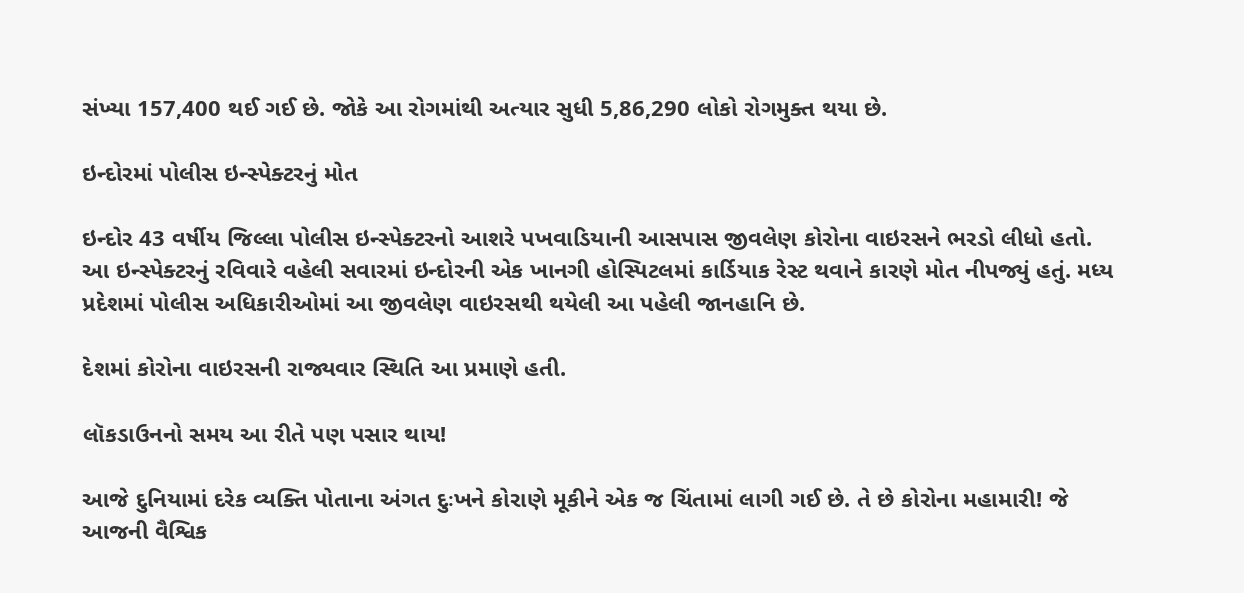સંખ્યા 157,400 થઈ ગઈ છે. જોકે આ રોગમાંથી અત્યાર સુધી 5,86,290 લોકો રોગમુક્ત થયા છે.

ઇન્દોરમાં પોલીસ ઇન્સ્પેક્ટરનું મોત

ઇન્દોર 43 વર્ષીય જિલ્લા પોલીસ ઇન્સ્પેક્ટરનો આશરે પખવાડિયાની આસપાસ જીવલેણ કોરોના વાઇરસને ભરડો લીધો હતો. આ ઇન્સ્પેક્ટરનું રવિવારે વહેલી સવારમાં ઇન્દોરની એક ખાનગી હોસ્પિટલમાં કાર્ડિયાક રેસ્ટ થવાને કારણે મોત નીપજ્યું હતું. મધ્ય પ્રદેશમાં પોલીસ અધિકારીઓમાં આ જીવલેણ વાઇરસથી થયેલી આ પહેલી જાનહાનિ છે.

દેશમાં કોરોના વાઇરસની રાજ્યવાર સ્થિતિ આ પ્રમાણે હતી.

લૉકડાઉનનો સમય આ રીતે પણ પસાર થાય!

આજે દુનિયામાં દરેક વ્યક્તિ પોતાના અંગત દુઃખને કોરાણે મૂકીને એક જ ચિંતામાં લાગી ગઈ છે. તે છે કોરોના મહામારી! જે આજની વૈશ્વિક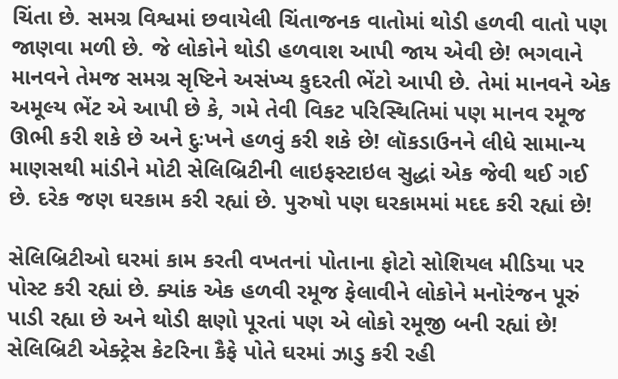ચિંતા છે. સમગ્ર વિશ્વમાં છવાયેલી ચિંતાજનક વાતોમાં થોડી હળવી વાતો પણ જાણવા મળી છે. જે લોકોને થોડી હળવાશ આપી જાય એવી છે! ભગવાને માનવને તેમજ સમગ્ર સૃષ્ટિને અસંખ્ય કુદરતી ભેંટો આપી છે. તેમાં માનવને એક અમૂલ્ય ભેંટ એ આપી છે કે, ગમે તેવી વિકટ પરિસ્થિતિમાં પણ માનવ રમૂજ ઊભી કરી શકે છે અને દુઃખને હળવું કરી શકે છે! લૉકડાઉનને લીધે સામાન્ય માણસથી માંડીને મોટી સેલિબ્રિટીની લાઇફસ્ટાઇલ સુદ્ધાં એક જેવી થઈ ગઈ છે. દરેક જણ ઘરકામ કરી રહ્યાં છે. પુરુષો પણ ઘરકામમાં મદદ કરી રહ્યાં છે!

સેલિબ્રિટીઓ ઘરમાં કામ કરતી વખતનાં પોતાના ફોટો સોશિયલ મીડિયા પર પોસ્ટ કરી રહ્યાં છે. ક્યાંક એક હળવી રમૂજ ફેલાવીને લોકોને મનોરંજન પૂરું પાડી રહ્યા છે અને થોડી ક્ષણો પૂરતાં પણ એ લોકો રમૂજી બની રહ્યાં છે! સેલિબ્રિટી એક્ટ્રેસ કેટરિના કૈફે પોતે ઘરમાં ઝાડુ કરી રહી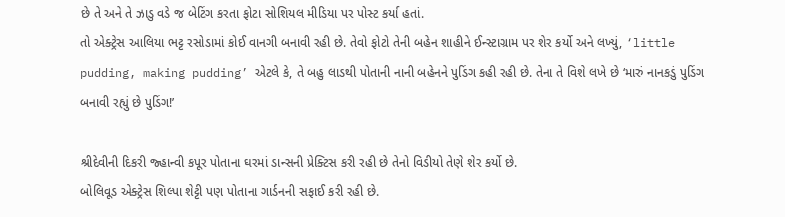છે તે અને તે ઝાડુ વડે જ બેટિંગ કરતા ફોટા સોશિયલ મીડિયા પર પોસ્ટ કર્યા હતાં.
તો એક્ટ્રેસ આલિયા ભટ્ટ રસોડામાં કોઈ વાનગી બનાવી રહી છે. તેવો ફોટો તેની બહેન શાહીને ઈન્સ્ટાગ્રામ પર શેર કર્યો અને લખ્યું, ‘little pudding, making pudding’ એટલે કે, તે બહુ લાડથી પોતાની નાની બહેનને પુડિંગ કહી રહી છે. તેના તે વિશે લખે છે ‘મારું નાનકડું પુડિંગ બનાવી રહ્યું છે પુડિંગ!’

શ્રીદેવીની દિકરી જ્હાન્વી કપૂર પોતાના ઘરમાં ડાન્સની પ્રેક્ટિસ કરી રહી છે તેનો વિડીયો તેણે શેર કર્યો છે.
બોલિવૂડ એક્ટ્રેસ શિલ્પા શેટ્ટી પણ પોતાના ગાર્ડનની સફાઈ કરી રહી છે.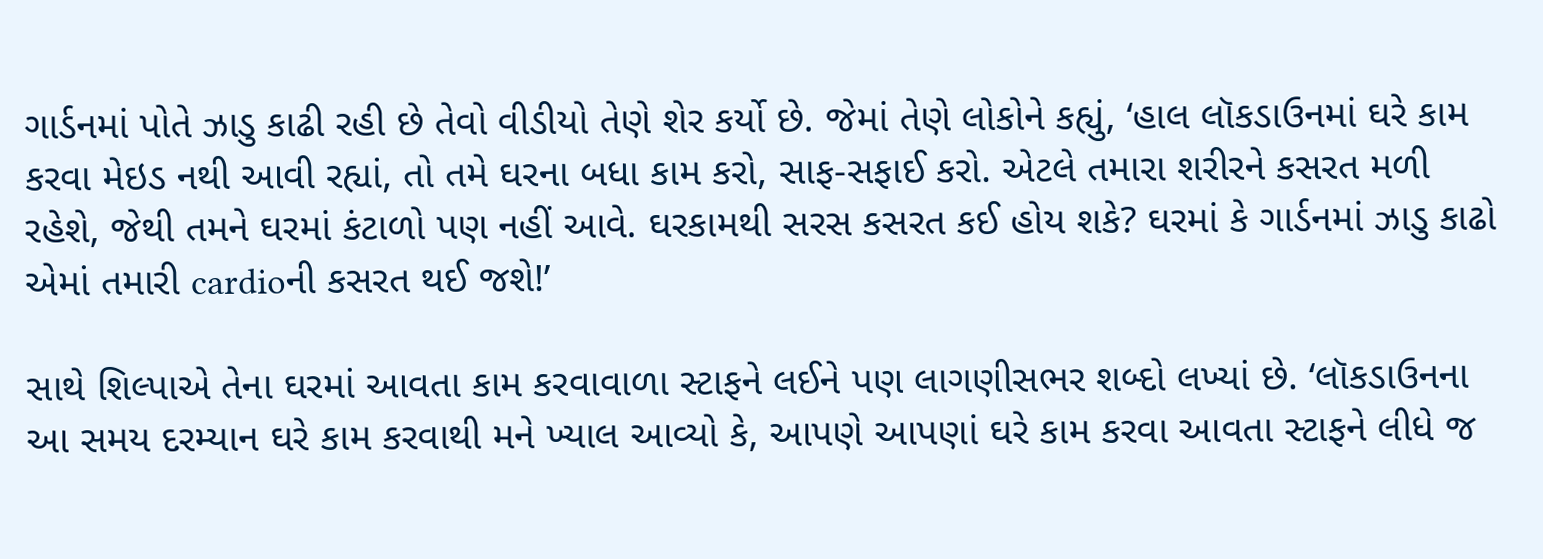ગાર્ડનમાં પોતે ઝાડુ કાઢી રહી છે તેવો વીડીયો તેણે શેર કર્યો છે. જેમાં તેણે લોકોને કહ્યું, ‘હાલ લૉકડાઉનમાં ઘરે કામ કરવા મેઇડ નથી આવી રહ્યાં, તો તમે ઘરના બધા કામ કરો, સાફ-સફાઈ કરો. એટલે તમારા શરીરને કસરત મળી રહેશે, જેથી તમને ઘરમાં કંટાળો પણ નહીં આવે. ઘરકામથી સરસ કસરત કઈ હોય શકે? ઘરમાં કે ગાર્ડનમાં ઝાડુ કાઢો એમાં તમારી cardioની કસરત થઈ જશે!’

સાથે શિલ્પાએ તેના ઘરમાં આવતા કામ કરવાવાળા સ્ટાફને લઈને પણ લાગણીસભર શબ્દો લખ્યાં છે. ‘લૉકડાઉનના આ સમય દરમ્યાન ઘરે કામ કરવાથી મને ખ્યાલ આવ્યો કે, આપણે આપણાં ઘરે કામ કરવા આવતા સ્ટાફને લીધે જ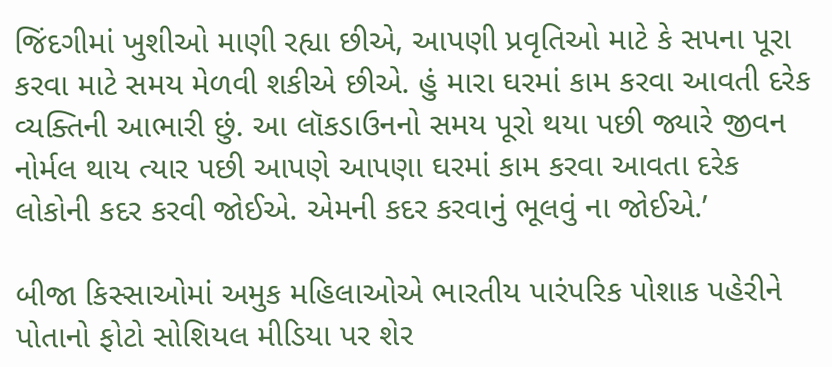જિંદગીમાં ખુશીઓ માણી રહ્યા છીએ, આપણી પ્રવૃતિઓ માટે કે સપના પૂરા કરવા માટે સમય મેળવી શકીએ છીએ. હું મારા ઘરમાં કામ કરવા આવતી દરેક વ્યક્તિની આભારી છું. આ લૉકડાઉનનો સમય પૂરો થયા પછી જ્યારે જીવન નોર્મલ થાય ત્યાર પછી આપણે આપણા ઘરમાં કામ કરવા આવતા દરેક લોકોની કદર કરવી જોઈએ. એમની કદર કરવાનું ભૂલવું ના જોઈએ.’

બીજા કિસ્સાઓમાં અમુક મહિલાઓએ ભારતીય પારંપરિક પોશાક પહેરીને પોતાનો ફોટો સોશિયલ મીડિયા પર શેર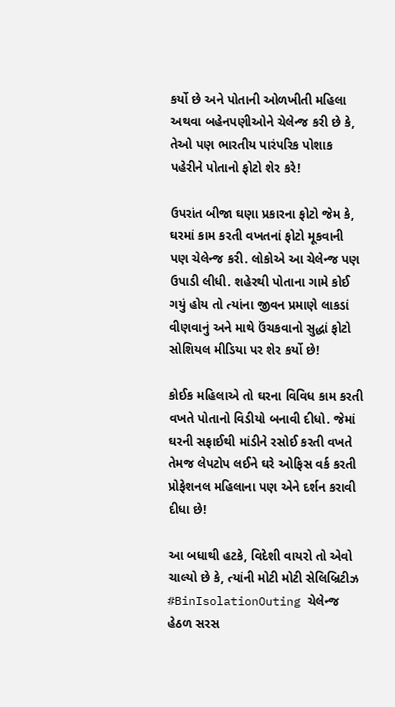કર્યો છે અને પોતાની ઓળખીતી મહિલા અથવા બહેનપણીઓને ચેલેન્જ કરી છે કે, તેઓ પણ ભારતીય પારંપરિક પોશાક પહેરીને પોતાનો ફોટો શેર કરે!

ઉપરાંત બીજા ઘણા પ્રકારના ફોટો જેમ કે, ઘરમાં કામ કરતી વખતનાં ફોટો મૂકવાની પણ ચેલેન્જ કરી. લોકોએ આ ચેલેન્જ પણ ઉપાડી લીધી. શહેરથી પોતાના ગામે કોઈ ગયું હોય તો ત્યાંના જીવન પ્રમાણે લાકડાં વીણવાનું અને માથે ઉંચકવાનો સુદ્ધાં ફોટો સોશિયલ મીડિયા પર શેર કર્યો છે!

કોઈક મહિલાએ તો ઘરના વિવિધ કામ કરતી વખતે પોતાનો વિડીયો બનાવી દીધો. જેમાં ઘરની સફાઈથી માંડીને રસોઈ કરતી વખતે તેમજ લેપટોપ લઈને ઘરે ઓફિસ વર્ક કરતી પ્રોફેશનલ મહિલાના પણ એને દર્શન કરાવી દીધા છે!

આ બધાથી હટકે, વિદેશી વાયરો તો એવો ચાલ્યો છે કે, ત્યાંની મોટી મોટી સેલિબ્રિટીઝ #BinIsolationOuting ચેલેન્જ હેઠળ સરસ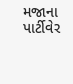મજાના પાર્ટીવેર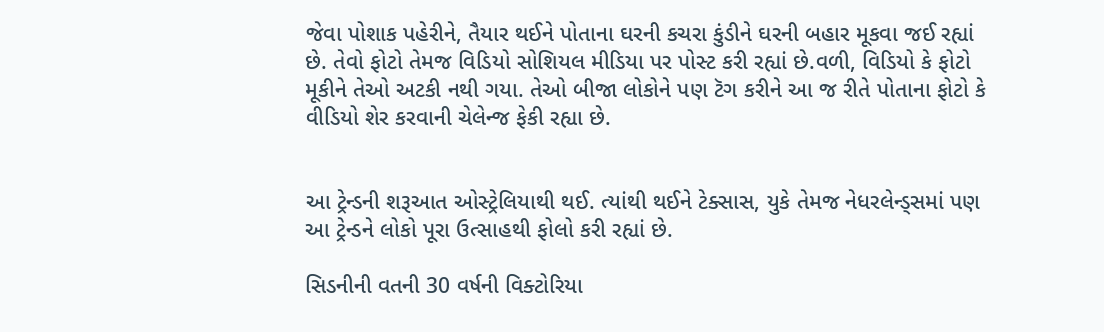જેવા પોશાક પહેરીને, તૈયાર થઈને પોતાના ઘરની કચરા કુંડીને ઘરની બહાર મૂકવા જઈ રહ્યાં છે. તેવો ફોટો તેમજ વિડિયો સોશિયલ મીડિયા પર પોસ્ટ કરી રહ્યાં છે.વળી, વિડિયો કે ફોટો મૂકીને તેઓ અટકી નથી ગયા. તેઓ બીજા લોકોને પણ ટૅગ કરીને આ જ રીતે પોતાના ફોટો કે વીડિયો શેર કરવાની ચેલેન્જ ફેકી રહ્યા છે.


આ ટ્રેન્ડની શરૂઆત ઓસ્ટ્રેલિયાથી થઈ. ત્યાંથી થઈને ટેક્સાસ, યુકે તેમજ નેધરલેન્ડ્સમાં પણ આ ટ્રેન્ડને લોકો પૂરા ઉત્સાહથી ફોલો કરી રહ્યાં છે.

સિડનીની વતની 30 વર્ષની વિક્ટોરિયા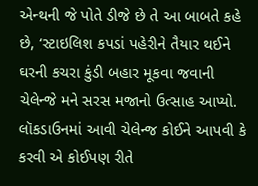એન્થની જે પોતે ડીજે છે તે આ બાબતે કહે છે, ‘સ્ટાઇલિશ કપડાં પહેરીને તૈયાર થઈને ઘરની કચરા કુંડી બહાર મૂકવા જવાની ચેલેન્જે મને સરસ મજાનો ઉત્સાહ આપ્યો. લૉકડાઉનમાં આવી ચેલેન્જ કોઈને આપવી કે કરવી એ કોઈપણ રીતે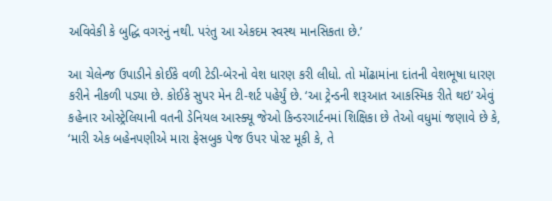અવિવેકી કે બુદ્ધિ વગરનું નથી. પરંતુ આ એકદમ સ્વસ્થ માનસિકતા છે.’

આ ચેલેન્જ ઉપાડીને કોઈકે વળી ટેડી-બેરનો વેશ ધારણ કરી લીધો. તો મોંઢામાંના દાંતની વેશભૂષા ધારણ કરીને નીકળી પડ્યા છે. કોઈકે સુપર મેન ટી-શર્ટ પહેર્યું છે. ‘આ ટ્રેન્ડની શરૂઆત આકસ્મિક રીતે થઇ’ એવું કહેનાર ઓસ્ટ્રેલિયાની વતની ડેનિયલ આસ્ક્યૂ જેઓ કિન્ડરગાર્ટનમાં શિક્ષિકા છે તેઓ વધુમાં જણાવે છે કે, ‘મારી એક બહેનપણીએ મારા ફેસબુક પેજ ઉપર પોસ્ટ મૂકી કે, તે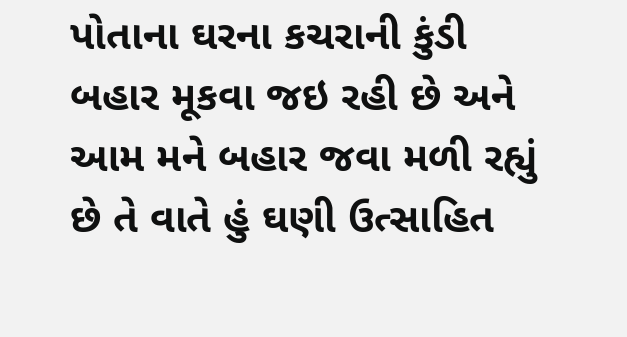પોતાના ઘરના કચરાની કુંડી બહાર મૂકવા જઇ રહી છે અને આમ મને બહાર જવા મળી રહ્યું છે તે વાતે હું ઘણી ઉત્સાહિત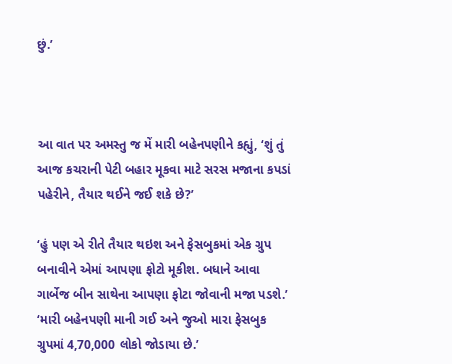છું.’



આ વાત પર અમસ્તુ જ મેં મારી બહેનપણીને કહ્યું, ‘શું તું આજ કચરાની પેટી બહાર મૂકવા માટે સરસ મજાના કપડાં પહેરીને, તૈયાર થઈને જઈ શકે છે?’

‘હું પણ એ રીતે તૈયાર થઇશ અને ફેસબુકમાં એક ગ્રુપ બનાવીને એમાં આપણા ફોટો મૂકીશ. બધાને આવા ગાર્બેજ બીન સાથેના આપણા ફોટા જોવાની મજા પડશે.’ ‘મારી બહેનપણી માની ગઈ અને જુઓ મારા ફેસબુક ગ્રુપમાં 4,70,000 લોકો જોડાયા છે.’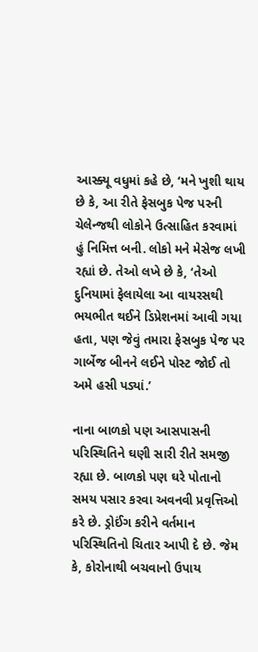આસ્ક્યૂ વધુમાં કહે છે, ‘મને ખુશી થાય છે કે, આ રીતે ફેસબુક પેજ પરની ચેલેન્જથી લોકોને ઉત્સાહિત કરવામાં હું નિમિત્ત બની. લોકો મને મેસેજ લખી રહ્યાં છે. તેઓ લખે છે કે, ‘તેઓ દુનિયામાં ફેલાયેલા આ વાયરસથી ભયભીત થઈને ડિપ્રેશનમાં આવી ગયા હતા, પણ જેવું તમારા ફેસબુક પેજ પર ગાર્બેજ બીનને લઈને પોસ્ટ જોઈ તો અમે હસી પડ્યાં.’

નાના બાળકો પણ આસપાસની પરિસ્થિતિને ઘણી સારી રીતે સમજી રહ્યા છે. બાળકો પણ ઘરે પોતાનો સમય પસાર કરવા અવનવી પ્રવૃત્તિઓ કરે છે. ડ્રોઈંગ કરીને વર્તમાન પરિસ્થિતિનો ચિતાર આપી દે છે. જેમ કે, કોરોનાથી બચવાનો ઉપાય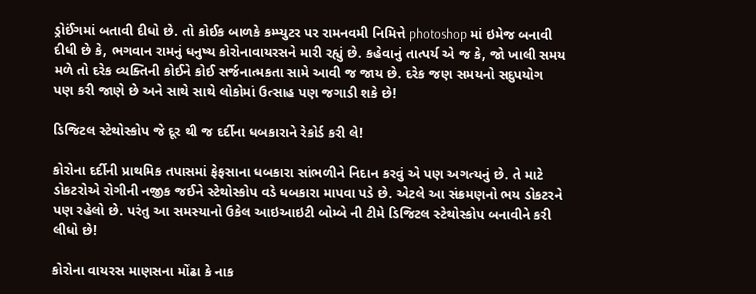ડ્રોઈંગમાં બતાવી દીધો છે. તો કોઈક બાળકે કમ્પ્યુટર પર રામનવમી નિમિત્તે photoshop માં ઇમેજ બનાવી દીધી છે કે, ભગવાન રામનું ધનુષ્ય કોરોનાવાયરસને મારી રહ્યું છે. કહેવાનું તાત્પર્ય એ જ કે, જો ખાલી સમય મળે તો દરેક વ્યક્તિની કોઈને કોઈ સર્જનાત્મકતા સામે આવી જ જાય છે. દરેક જણ સમયનો સદુપયોગ પણ કરી જાણે છે અને સાથે સાથે લોકોમાં ઉત્સાહ પણ જગાડી શકે છે!

ડિજિટલ સ્ટેથોસ્કોપ જે દૂર થી જ દર્દીના ધબકારાને રેકોર્ડ કરી લે!

કોરોના દર્દીની પ્રાથમિક તપાસમાં ફેફસાના ધબકારા સાંભળીને નિદાન કરવું એ પણ અગત્યનું છે. તે માટે ડોકટરોએ રોગીની નજીક જઈને સ્ટેથોસ્કોપ વડે ધબકારા માપવા પડે છે. એટલે આ સંક્રમણનો ભય ડોકટરને પણ રહેલો છે. પરંતુ આ સમસ્યાનો ઉકેલ આઇઆઇટી બોમ્બે ની ટીમે ડિજિટલ સ્ટેથોસ્કોપ બનાવીને કરી લીધો છે!

કોરોના વાયરસ માણસના મોંઢા કે નાક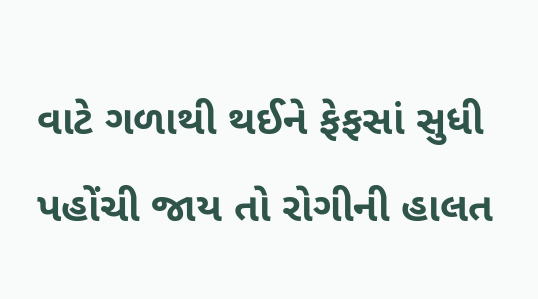વાટે ગળાથી થઈને ફેફસાં સુધી પહોંચી જાય તો રોગીની હાલત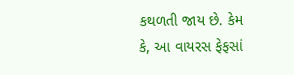કથળતી જાય છે. કેમ કે, આ વાયરસ ફેફસાં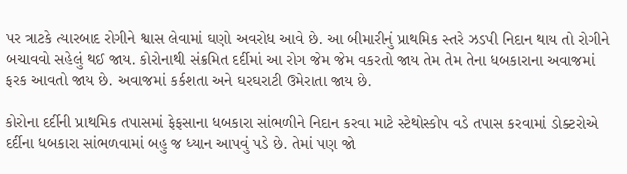પર ત્રાટકે ત્યારબાદ રોગીને શ્વાસ લેવામાં ઘણો અવરોધ આવે છે. આ બીમારીનું પ્રાથમિક સ્તરે ઝડપી નિદાન થાય તો રોગીને બચાવવો સહેલું થઈ જાય. કોરોનાથી સંક્રમિત દર્દીમાં આ રોગ જેમ જેમ વકરતો જાય તેમ તેમ તેના ધબકારાના અવાજમાં ફરક આવતો જાય છે. અવાજમાં કર્કશતા અને ઘરઘરાટી ઉમેરાતા જાય છે.

કોરોના દર્દીની પ્રાથમિક તપાસમાં ફેફસાના ધબકારા સાંભળીને નિદાન કરવા માટે સ્ટેથોસ્કોપ વડે તપાસ કરવામાં ડોક્ટરોએ દર્દીના ધબકારા સાંભળવામાં બહુ જ ધ્યાન આપવું પડે છે. તેમાં પણ જો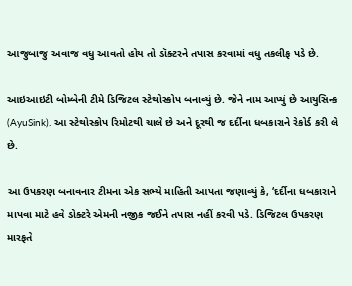આજુબાજુ અવાજ વધુ આવતો હોય તો ડૉક્ટરને તપાસ કરવામાં વધુ તકલીફ પડે છે.

આઇઆઇટી બોમ્બેની ટીમે ડિજિટલ સ્ટેથોસ્કોપ બનાવ્યું છે. જેને નામ આપ્યું છે આયુસિન્ક (AyuSink). આ સ્ટેથોસ્કોપ રિમોટથી ચાલે છે અને દૂરથી જ દર્દીના ધબકારાને રેકોર્ડ કરી લે છે.

આ ઉપકરણ બનાવનાર ટીમના એક સભ્યે માહિતી આપતા જણાવ્યું કે, ‘દર્દીના ધબકારાને માપવા માટે હવે ડોક્ટરે એમની નજીક જઈને તપાસ નહીં કરવી પડે. ડિજિટલ ઉપકરણ મારફતે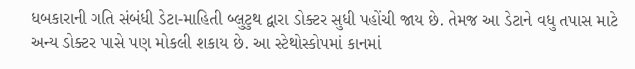ધબકારાની ગતિ સંબંધી ડેટા-માહિતી બ્લુટુથ દ્વારા ડોક્ટર સુધી પહોંચી જાય છે. તેમજ આ ડેટાને વધુ તપાસ માટે અન્ય ડોક્ટર પાસે પણ મોકલી શકાય છે. આ સ્ટેથોસ્કોપમાં કાનમાં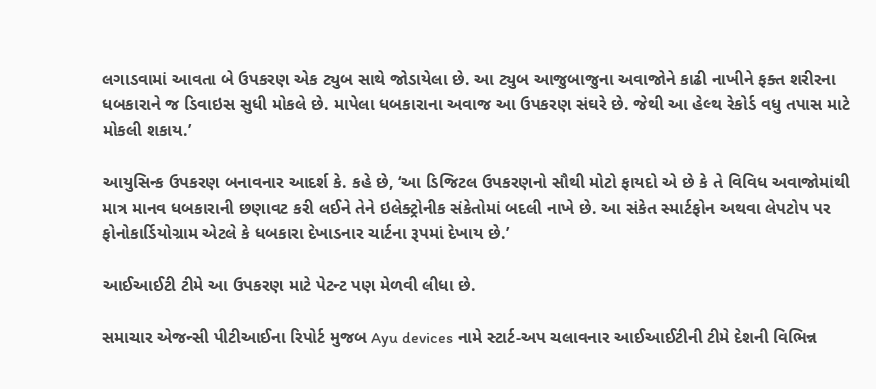લગાડવામાં આવતા બે ઉપકરણ એક ટ્યુબ સાથે જોડાયેલા છે. આ ટ્યુબ આજુબાજુના અવાજોને કાઢી નાખીને ફક્ત શરીરના ધબકારાને જ ડિવાઇસ સુધી મોકલે છે. માપેલા ધબકારાના અવાજ આ ઉપકરણ સંઘરે છે. જેથી આ હેલ્થ રેકોર્ડ વધુ તપાસ માટે મોકલી શકાય.’

આયુસિન્ક ઉપકરણ બનાવનાર આદર્શ કે. કહે છે, ‘આ ડિજિટલ ઉપકરણનો સૌથી મોટો ફાયદો એ છે કે તે વિવિધ અવાજોમાંથી માત્ર માનવ ધબકારાની છણાવટ કરી લઈને તેને ઇલેક્ટ્રોનીક સંકેતોમાં બદલી નાખે છે. આ સંકેત સ્માર્ટફોન અથવા લેપટોપ પર ફોનોકાર્ડિયોગ્રામ એટલે કે ધબકારા દેખાડનાર ચાર્ટના રૂપમાં દેખાય છે.’

આઈઆઈટી ટીમે આ ઉપકરણ માટે પેટન્ટ પણ મેળવી લીધા છે.

સમાચાર એજન્સી પીટીઆઈના રિપોર્ટ મુજબ Ayu devices નામે સ્ટાર્ટ-અપ ચલાવનાર આઈઆઈટીની ટીમે દેશની વિભિન્ન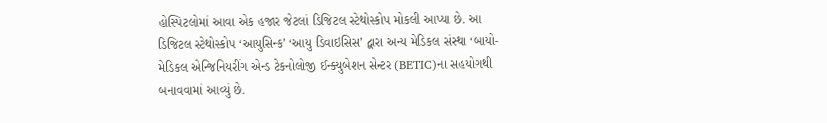હોસ્પિટલોમાં આવા એક હજાર જેટલાં ડિજિટલ સ્ટેથોસ્કોપ મોકલી આપ્યા છે. આ ડિજિટલ સ્ટેથોસ્કોપ ‘આયુસિન્ક’ ‘આયુ ડિવાઇસિસ’ દ્વારા અન્ય મેડિકલ સંસ્થા ‘બાયો-મેડિકલ એન્જિનિયરીંગ એન્ડ ટેકનોલોજી ઈન્ક્યુબેશન સેન્ટર (BETIC)ના સહયોગથી બનાવવામાં આવ્યું છે.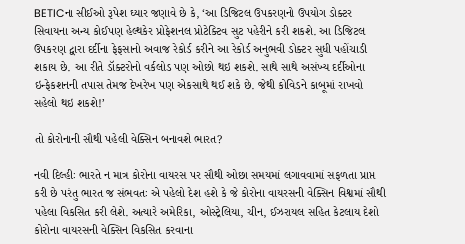BETICના સીઈઓ રૂપેશ ઘ્યાર જણાવે છે કે, ‘આ ડિજિટલ ઉપકરણનો ઉપયોગ ડોક્ટર સિવાયના અન્ય કોઈપણ હેલ્થકેર પ્રોફેશનલ પ્રોટેક્ટિવ સુટ પહેરીને કરી શકશે. આ ડિજિટલ ઉપકરણ દ્વારા દર્દીના ફેફસાનો અવાજ રેકોર્ડ કરીને આ રેકોર્ડ અનુભવી ડોક્ટર સુધી પહોંચાડી શકાય છે. આ રીતે ડૉક્ટરોનો વર્કલોડ પણ ઓછો થઇ શકશે. સાથે સાથે અસંખ્ય દર્દીઓના ઇન્ફેકશનની તપાસ તેમજ દેખરેખ પણ એકસાથે થઈ શકે છે. જેથી કોવિડને કાબૂમાં રાખવો સહેલો થઇ શકશે!’

તો કોરોનાની સૌથી પહેલી વેક્સિન બનાવશે ભારત?

નવી દિલ્હીઃ ભારતે ન માત્ર કોરોના વાયરસ પર સૌથી ઓછા સમયમાં લગાવવામાં સફળતા પ્રાપ્ત કરી છે પરંતુ ભારત જ સંભવતઃ એ પહેલો દેશ હશે કે જે કોરોના વાયરસની વેક્સિન વિશ્વમાં સૌથી પહેલા વિકસિત કરી લેશે. અત્યારે અમેરિકા, ઓસ્ટ્રેલિયા, ચીન, ઈઝરાયલ સહિત કેટલાય દેશો કોરોના વાયરસની વેક્સિન વિકસિત કરવાના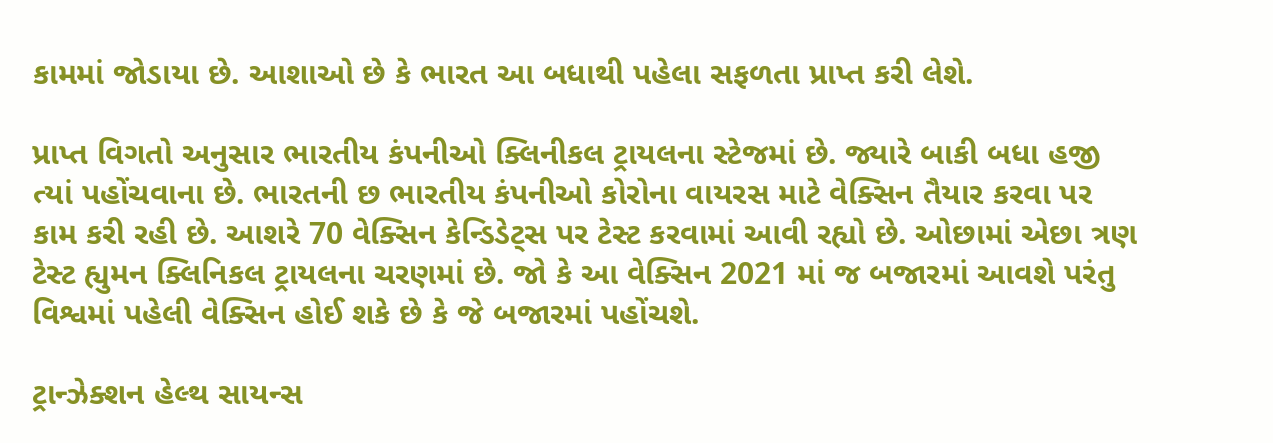કામમાં જોડાયા છે. આશાઓ છે કે ભારત આ બધાથી પહેલા સફળતા પ્રાપ્ત કરી લેશે.

પ્રાપ્ત વિગતો અનુસાર ભારતીય કંપનીઓ ક્લિનીકલ ટ્રાયલના સ્ટેજમાં છે. જ્યારે બાકી બધા હજી ત્યાં પહોંચવાના છે. ભારતની છ ભારતીય કંપનીઓ કોરોના વાયરસ માટે વેક્સિન તૈયાર કરવા પર કામ કરી રહી છે. આશરે 70 વેક્સિન કેન્ડિડેટ્સ પર ટેસ્ટ કરવામાં આવી રહ્યો છે. ઓછામાં એછા ત્રણ ટેસ્ટ હ્યુમન ક્લિનિકલ ટ્રાયલના ચરણમાં છે. જો કે આ વેક્સિન 2021 માં જ બજારમાં આવશે પરંતુ વિશ્વમાં પહેલી વેક્સિન હોઈ શકે છે કે જે બજારમાં પહોંચશે.

ટ્રાન્ઝેક્શન હેલ્થ સાયન્સ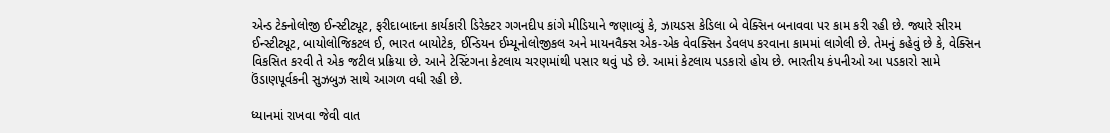એન્ડ ટેક્નોલોજી ઈન્સ્ટીટ્યૂટ, ફરીદાબાદના કાર્યકારી ડિરેક્ટર ગગનદીપ કાંગે મીડિયાને જણાવ્યું કે, ઝાયડસ કેડિલા બે વેક્સિન બનાવવા પર કામ કરી રહી છે. જ્યારે સીરમ ઈન્સ્ટીટ્યૂટ, બાયોલોજિકટલ ઈ, ભારત બાયોટેક, ઈન્ડિયન ઈમ્યૂનોલોજીકલ અને માયનવૈક્સ એક-એક વેવક્સિન ડેવલપ કરવાના કામમાં લાગેલી છે. તેમનું કહેવું છે કે, વેક્સિન વિકસિત કરવી તે એક જટીલ પ્રક્રિયા છે. આને ટેસ્ટિંગના કેટલાય ચરણમાંથી પસાર થવું પડે છે. આમાં કેટલાય પડકારો હોય છે. ભારતીય કંપનીઓ આ પડકારો સામે ઉંડાણપૂર્વકની સુઝબુઝ સાથે આગળ વધી રહી છે.

ધ્યાનમાં રાખવા જેવી વાત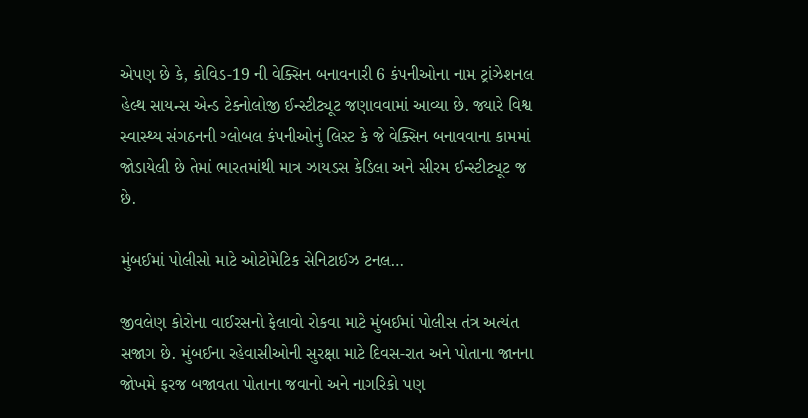એપણ છે કે, કોવિડ-19 ની વેક્સિન બનાવનારી 6 કંપનીઓના નામ ટ્રાંઝેશનલ હેલ્થ સાયન્સ એન્ડ ટેક્નોલોજી ઈન્સ્ટીટ્યૂટ જણાવવામાં આવ્યા છે. જ્યારે વિશ્વ સ્વાસ્થ્ય સંગઠનની ગ્લોબલ કંપનીઓનું લિસ્ટ કે જે વેક્સિન બનાવવાના કામમાં જોડાયેલી છે તેમાં ભારતમાંથી માત્ર ઝાયડસ કેડિલા અને સીરમ ઈન્સ્ટીટ્યૂટ જ છે.

મુંબઈમાં પોલીસો માટે ઓટોમેટિક સેનિટાઈઝ ટનલ…

જીવલેણ કોરોના વાઈરસનો ફેલાવો રોકવા માટે મુંબઈમાં પોલીસ તંત્ર અત્યંત સજાગ છે. મુંબઈના રહેવાસીઓની સુરક્ષા માટે દિવસ-રાત અને પોતાના જાનના જોખમે ફરજ બજાવતા પોતાના જવાનો અને નાગરિકો પણ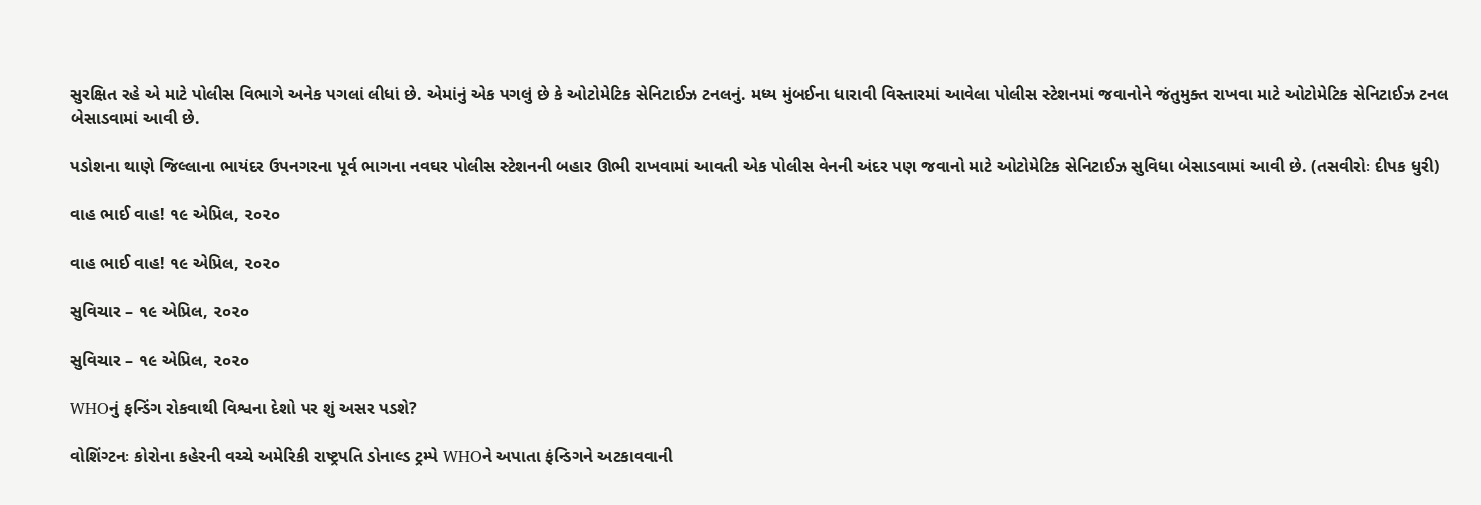સુરક્ષિત રહે એ માટે પોલીસ વિભાગે અનેક પગલાં લીધાં છે. એમાંનું એક પગલું છે કે ઓટોમેટિક સેનિટાઈઝ ટનલનું. મધ્ય મુંબઈના ધારાવી વિસ્તારમાં આવેલા પોલીસ સ્ટેશનમાં જવાનોને જંતુમુક્ત રાખવા માટે ઓટોમેટિક સેનિટાઈઝ ટનલ બેસાડવામાં આવી છે.

પડોશના થાણે જિલ્લાના ભાયંદર ઉપનગરના પૂર્વ ભાગના નવઘર પોલીસ સ્ટેશનની બહાર ઊભી રાખવામાં આવતી એક પોલીસ વેનની અંદર પણ જવાનો માટે ઓટોમેટિક સેનિટાઈઝ સુવિધા બેસાડવામાં આવી છે. (તસવીરોઃ દીપક ધુરી)

વાહ ભાઈ વાહ! ૧૯ એપ્રિલ, ૨૦૨૦

વાહ ભાઈ વાહ! ૧૯ એપ્રિલ, ૨૦૨૦

સુવિચાર – ૧૯ એપ્રિલ, ૨૦૨૦

સુવિચાર – ૧૯ એપ્રિલ, ૨૦૨૦

WHOનું ફન્ડિંગ રોકવાથી વિશ્વના દેશો પર શું અસર પડશે?

વોશિંગ્ટનઃ કોરોના કહેરની વચ્ચે અમેરિકી રાષ્ટ્રપતિ ડોનાલ્ડ ટ્રમ્પે WHOને અપાતા ફંન્ડિગને અટકાવવાની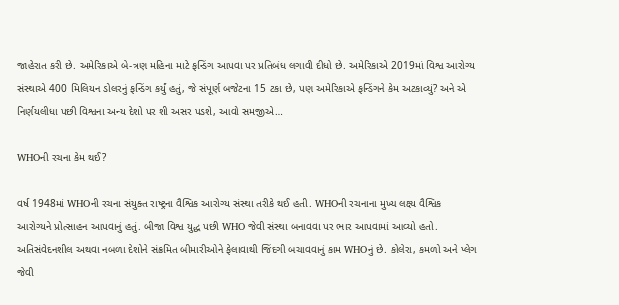જાહેરાત કરી છે. અમેરિકાએ બે-ત્રણ મહિના માટે ફન્ડિંગ આપવા પર પ્રતિબંધ લગાવી દીધો છે. અમેરિકાએ 2019માં વિશ્વ આરોગ્ય સંસ્થાએ 400 મિલિયન ડોલરનું ફન્ડિંગ કર્યું હતું, જે સંપૂર્ણ બજેટના 15 ટકા છે, પણ અમેરિકાએ ફન્ડિંગને કેમ અટકાવ્યું? અને એ નિર્ણયલીધા પછી વિશ્વના અન્ય દેશો પર શી અસર પડશે, આવો સમજીએ…

WHOની રચના કેમ થઈ?

વર્ષ 1948માં WHOની રચના સંયુક્ત રાષ્ટ્રના વૈશ્વિક આરોગ્ય સંસ્થા તરીકે થઈ હતી. WHOની રચનાના મુખ્ય લક્ષ્ય વૈશ્વિક આરોગ્યને પ્રોત્સાહન આપવાનું હતું. બીજા વિશ્વ યુદ્ધ પછી WHO જેવી સંસ્થા બનાવવા પર ભાર આપવામાં આવ્યો હતો. અતિસંવેદનશીલ અથવા નબળા દેશોને સંક્રમિત બીમારીઓને ફેલાવાથી જિંદગી બચાવવાનું કામ WHOનું છે. કોલેરા, કમળો અને પ્લેગ જેવી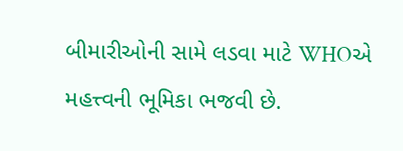બીમારીઓની સામે લડવા માટે WHOએ મહત્ત્વની ભૂમિકા ભજવી છે.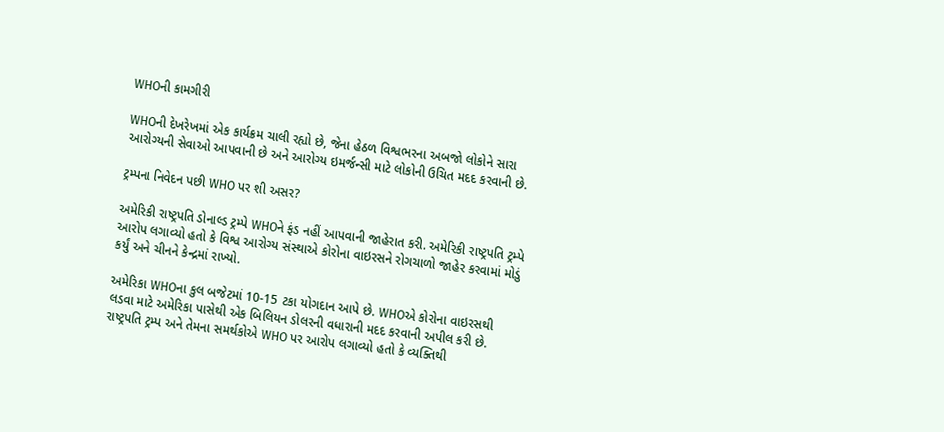WHOની કામગીરી

WHOની દેખરેખમાં એક કાર્યક્રમ ચાલી રહ્યો છે, જેના હેઠળ વિશ્વભરના અબજો લોકોને સારા આરોગ્યની સેવાઓ આપવાની છે અને આરોગ્ય ઇમર્જન્સી માટે લોકોની ઉચિત મદદ કરવાની છે.

ટ્રમ્પના નિવેદન પછી WHO પર શી અસર?

અમેરિકી રાષ્ટ્રપતિ ડોનાલ્ડ ટ્રમ્પે WHOને ફંડ નહીં આપવાની જાહેરાત કરી. અમેરિકી રાષ્ટ્રપતિ ટ્રમ્પે આરોપ લગાવ્યો હતો કે વિશ્વ આરોગ્ય સંસ્થાએ કોરોના વાઇરસને રોગચાળો જાહેર કરવામાં મોડું કર્યું અને ચીનને કેન્દ્રમાં રાખ્યો.

અમેરિકા WHOના કુલ બજેટમાં 10-15 ટકા યોગદાન આપે છે. WHOએ કોરોના વાઇરસથી લડવા માટે અમેરિકા પાસેથી એક બિલિયન ડોલરની વધારાની મદદ કરવાની અપીલ કરી છે. રાષ્ટ્રપતિ ટ્રમ્પ અને તેમના સમર્થકોએ WHO પર આરોપ લગાવ્યો હતો કે વ્યક્તિથી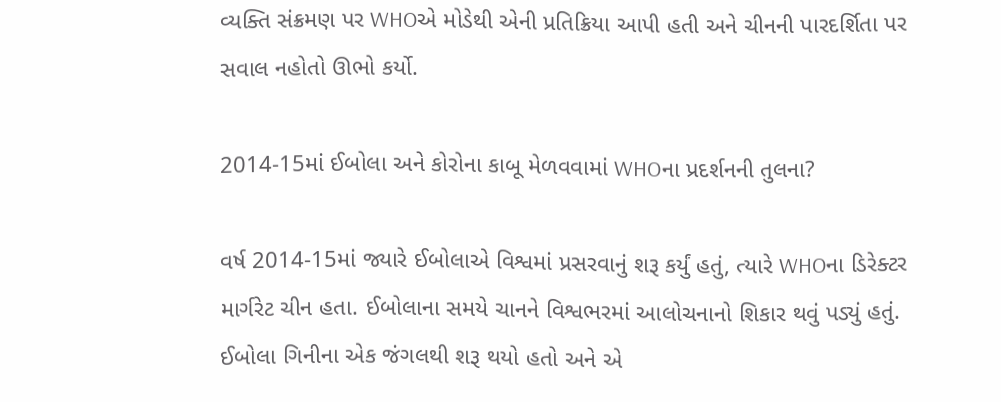વ્યક્તિ સંક્રમણ પર WHOએ મોડેથી એની પ્રતિક્રિયા આપી હતી અને ચીનની પારદર્શિતા પર સવાલ નહોતો ઊભો કર્યો.

2014-15માં ઈબોલા અને કોરોના કાબૂ મેળવવામાં WHOના પ્રદર્શનની તુલના?

વર્ષ 2014-15માં જ્યારે ઈબોલાએ વિશ્વમાં પ્રસરવાનું શરૂ કર્યું હતું, ત્યારે WHOના ડિરેક્ટર માર્ગરેટ ચીન હતા. ઈબોલાના સમયે ચાનને વિશ્વભરમાં આલોચનાનો શિકાર થવું પડ્યું હતું.  ઈબોલા ગિનીના એક જંગલથી શરૂ થયો હતો અને એ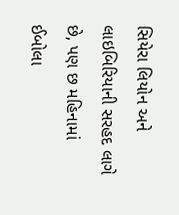સિયેરા લિયોન અને લાઇબિરિયાની સરહદ લાગે છે, પણ છ મહિનામાં ઈબોલા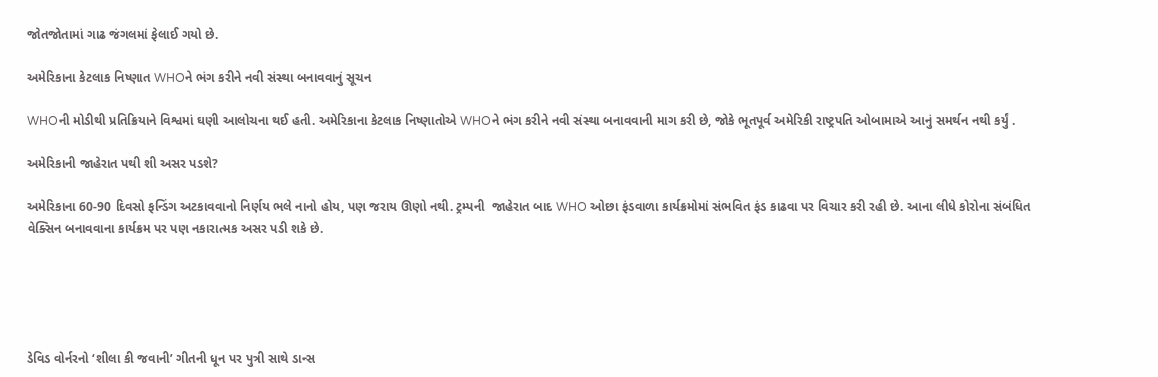જોતજોતામાં ગાઢ જંગલમાં ફેલાઈ ગયો છે.

અમેરિકાના કેટલાક નિષ્ણાત WHOને ભંગ કરીને નવી સંસ્થા બનાવવાનું સૂચન

WHOની મોડીથી પ્રતિક્રિયાને વિશ્વમાં ઘણી આલોચના થઈ હતી. અમેરિકાના કેટલાક નિષ્ણાતોએ WHOને ભંગ કરીને નવી સંસ્થા બનાવવાની માગ કરી છે, જોકે ભૂતપૂર્વ અમેરિકી રાષ્ટ્રપતિ ઓબામાએ આનું સમર્થન નથી કર્યું .

અમેરિકાની જાહેરાત પથી શી અસર પડશે?

અમેરિકાના 60-90 દિવસો ફન્ડિંગ અટકાવવાનો નિર્ણય ભલે નાનો હોય, પણ જરાય ઊણો નથી. ટ્રમ્પની  જાહેરાત બાદ WHO ઓછા ફંડવાળા કાર્યક્રમોમાં સંભવિત ફંડ કાઢવા પર વિચાર કરી રહી છે. આના લીધે કોરોના સંબંધિત વેક્સિન બનાવવાના કાર્યક્રમ પર પણ નકારાત્મક અસર પડી શકે છે.





ડેવિડ વોર્નરનો ‘શીલા કી જવાની’ ગીતની ધૂન પર પુત્રી સાથે ડાન્સ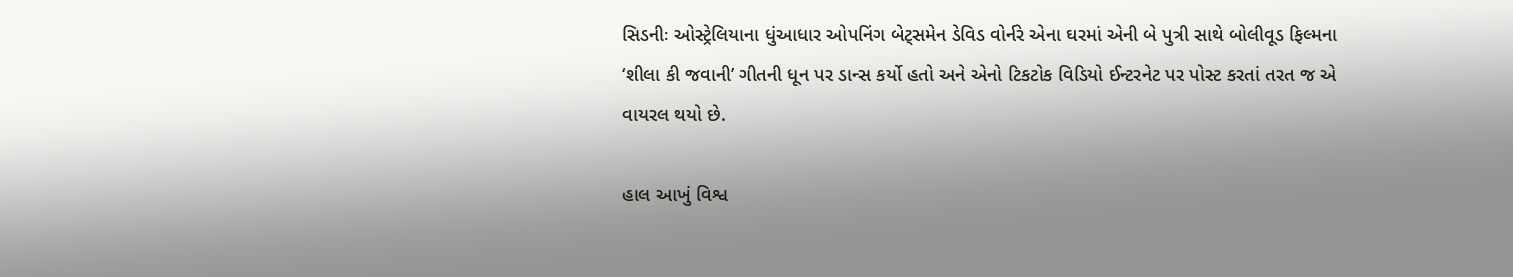સિડનીઃ ઓસ્ટ્રેલિયાના ધુંઆધાર ઓપનિંગ બેટ્સમેન ડેવિડ વોર્નરે એના ઘરમાં એની બે પુત્રી સાથે બોલીવૂડ ફિલ્મના ‘શીલા કી જવાની’ ગીતની ધૂન પર ડાન્સ કર્યો હતો અને એનો ટિકટોક વિડિયો ઈન્ટરનેટ પર પોસ્ટ કરતાં તરત જ એ વાયરલ થયો છે.

હાલ આખું વિશ્વ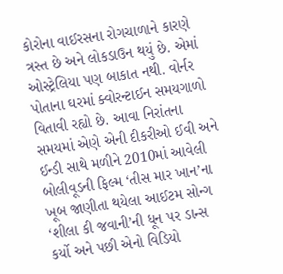કોરોના વાઈરસના રોગચાળાને કારણે ત્રસ્ત છે અને લોકડાઉન થયું છે. એમાં ઓસ્ટ્રેલિયા પણ બાકાત નથી. વોર્નર પોતાના ઘરમાં ક્વોરન્ટાઈન સમયગાળો વિતાવી રહ્યો છે. આવા નિરાંતના સમયમાં એણે એની દીકરીઓ ઈવી અને ઈન્ડી સાથે મળીને 2010માં આવેલી બોલીવૂડની ફિલ્મ ‘તીસ માર ખાન’ના ખૂબ જાણીતા થયેલા આઈટમ સોન્ગ ‘શીલા કી જવાની’ની ધૂન પર ડાન્સ કર્યો અને પછી એનો વિડિયો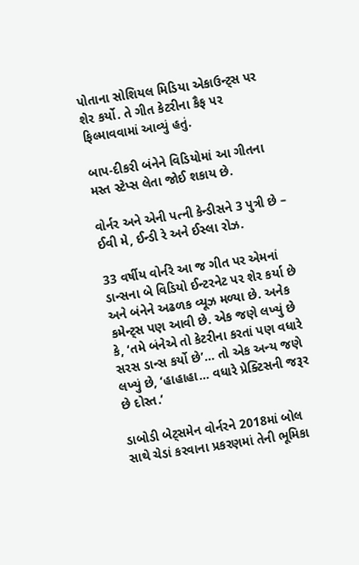પોતાના સોશિયલ મિડિયા એકાઉન્ટ્સ પર શેર કર્યો. તે ગીત કેટરીના કૈફ પર ફિલ્માવવામાં આવ્યું હતું.

બાપ-દીકરી બંનેને વિડિયોમાં આ ગીતના મસ્ત સ્ટેપ્સ લેતા જોઈ શકાય છે.

વોર્નર અને એની પત્ની કેન્ડીસને 3 પુત્રી છે – ઈવી મે, ઈન્ડી રે અને ઈસ્લા રોઝ.

33 વર્ષીય વોર્નરે આ જ ગીત પર એમનાં ડાન્સના બે વિડિયો ઈન્ટરનેટ પર શેર કર્યા છે અને બંનેને અઢળક વ્યૂઝ મળ્યા છે. અનેક કમેન્ટ્સ પણ આવી છે. એક જણે લખ્યું છે કે, ‘તમે બંનેએ તો કેટરીના કરતાં પણ વધારે સરસ ડાન્સ કર્યો છે’… તો એક અન્ય જણે લખ્યું છે, ‘હાહાહા… વધારે પ્રેક્ટિસની જરૂર છે દોસ્ત.’

ડાબોડી બેટ્સમેન વોર્નરને 2018માં બોલ સાથે ચેડાં કરવાના પ્રકરણમાં તેની ભૂમિકા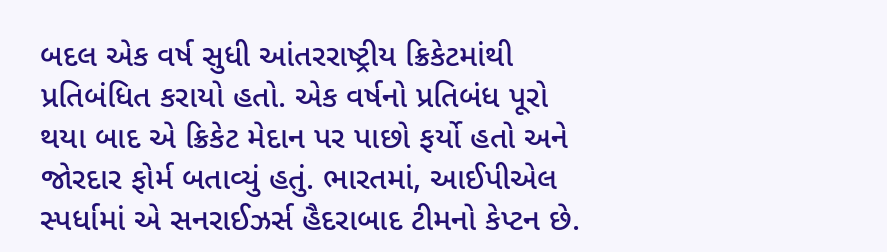બદલ એક વર્ષ સુધી આંતરરાષ્ટ્રીય ક્રિકેટમાંથી પ્રતિબંધિત કરાયો હતો. એક વર્ષનો પ્રતિબંધ પૂરો થયા બાદ એ ક્રિકેટ મેદાન પર પાછો ફર્યો હતો અને જોરદાર ફોર્મ બતાવ્યું હતું. ભારતમાં, આઈપીએલ સ્પર્ધામાં એ સનરાઈઝર્સ હૈદરાબાદ ટીમનો કેપ્ટન છે.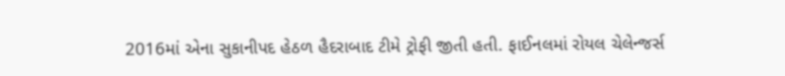2016માં એના સુકાનીપદ હેઠળ હૈદરાબાદ ટીમે ટ્રોફી જીતી હતી. ફાઈનલમાં રોયલ ચેલેન્જર્સ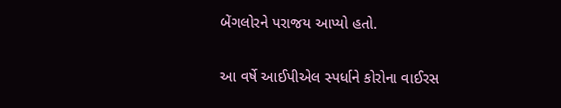બેંગલોરને પરાજય આપ્યો હતો.

આ વર્ષે આઈપીએલ સ્પર્ધાને કોરોના વાઈરસ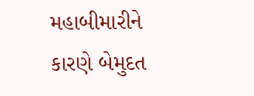મહાબીમારીને કારણે બેમુદત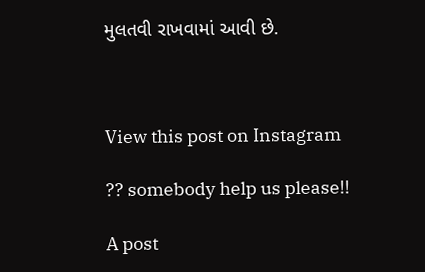મુલતવી રાખવામાં આવી છે.



View this post on Instagram

?? somebody help us please!!

A post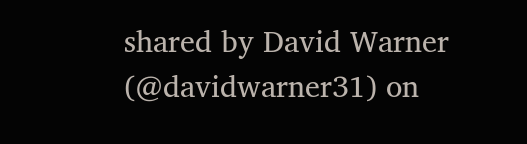shared by David Warner (@davidwarner31) on